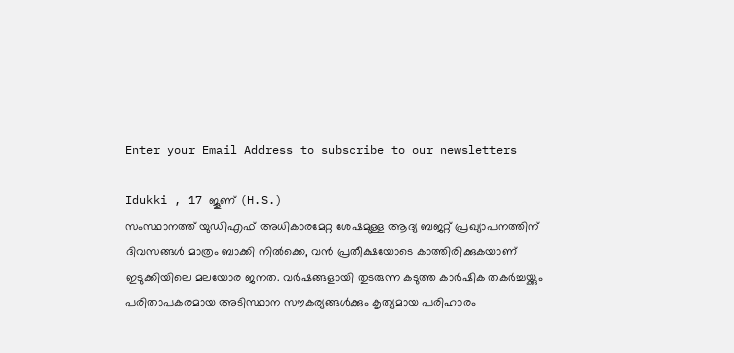Enter your Email Address to subscribe to our newsletters

Idukki , 17 ജൂണ് (H.S.)
സംസ്ഥാനത്ത് യുഡിഎഫ് അധികാരമേറ്റ ശേഷമുള്ള ആദ്യ ബജറ്റ് പ്രഖ്യാപനത്തിന് ദിവസങ്ങൾ മാത്രം ബാക്കി നിൽക്കെ, വൻ പ്രതീക്ഷയോടെ കാത്തിരിക്കുകയാണ് ഇടുക്കിയിലെ മലയോര ജനത. വർഷങ്ങളായി തുടരുന്ന കടുത്ത കാർഷിക തകർച്ചയ്ക്കും പരിതാപകരമായ അടിസ്ഥാന സൗകര്യങ്ങൾക്കും കൃത്യമായ പരിഹാരം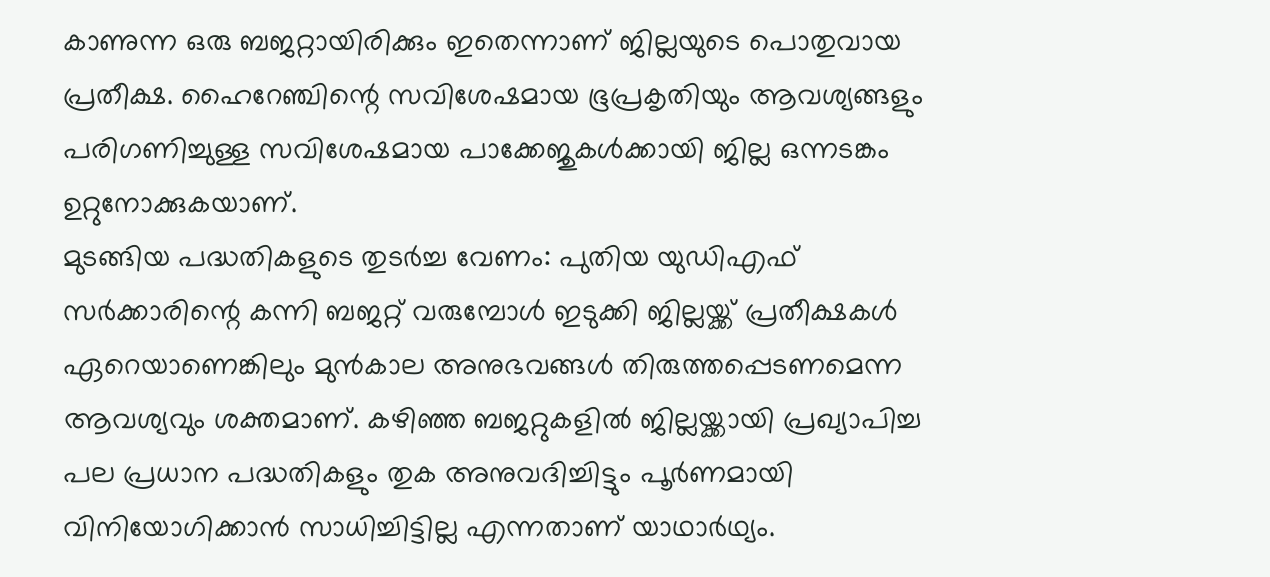കാണുന്ന ഒരു ബജറ്റായിരിക്കും ഇതെന്നാണ് ജില്ലയുടെ പൊതുവായ പ്രതീക്ഷ. ഹൈറേഞ്ചിന്റെ സവിശേഷമായ ഭൂപ്രകൃതിയും ആവശ്യങ്ങളും പരിഗണിച്ചുള്ള സവിശേഷമായ പാക്കേജുകൾക്കായി ജില്ല ഒന്നടങ്കം ഉറ്റുനോക്കുകയാണ്.
മുടങ്ങിയ പദ്ധതികളുടെ തുടർച്ച വേണം: പുതിയ യുഡിഎഫ് സർക്കാരിന്റെ കന്നി ബജറ്റ് വരുമ്പോൾ ഇടുക്കി ജില്ലയ്ക്ക് പ്രതീക്ഷകൾ ഏറെയാണെങ്കിലും മുൻകാല അനുഭവങ്ങൾ തിരുത്തപ്പെടണമെന്ന ആവശ്യവും ശക്തമാണ്. കഴിഞ്ഞ ബജറ്റുകളിൽ ജില്ലയ്ക്കായി പ്രഖ്യാപിച്ച പല പ്രധാന പദ്ധതികളും തുക അനുവദിച്ചിട്ടും പൂർണമായി വിനിയോഗിക്കാൻ സാധിച്ചിട്ടില്ല എന്നതാണ് യാഥാർഥ്യം.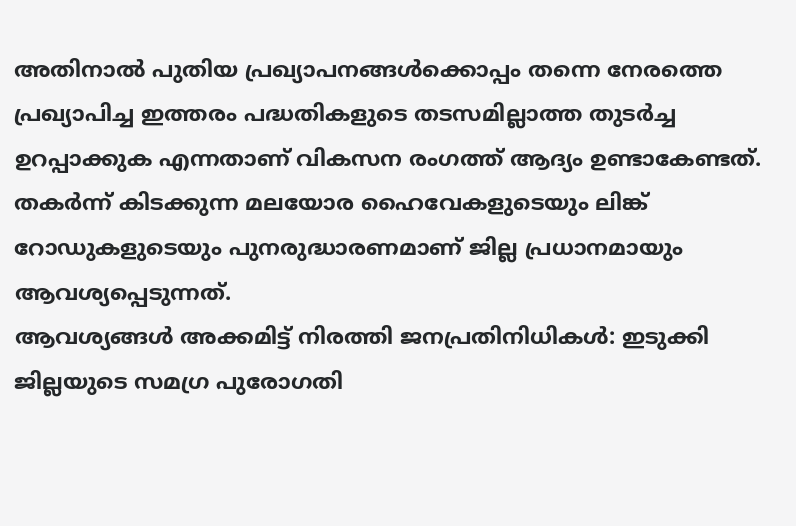അതിനാൽ പുതിയ പ്രഖ്യാപനങ്ങൾക്കൊപ്പം തന്നെ നേരത്തെ പ്രഖ്യാപിച്ച ഇത്തരം പദ്ധതികളുടെ തടസമില്ലാത്ത തുടർച്ച ഉറപ്പാക്കുക എന്നതാണ് വികസന രംഗത്ത് ആദ്യം ഉണ്ടാകേണ്ടത്. തകർന്ന് കിടക്കുന്ന മലയോര ഹൈവേകളുടെയും ലിങ്ക് റോഡുകളുടെയും പുനരുദ്ധാരണമാണ് ജില്ല പ്രധാനമായും ആവശ്യപ്പെടുന്നത്.
ആവശ്യങ്ങൾ അക്കമിട്ട് നിരത്തി ജനപ്രതിനിധികൾ: ഇടുക്കി ജില്ലയുടെ സമഗ്ര പുരോഗതി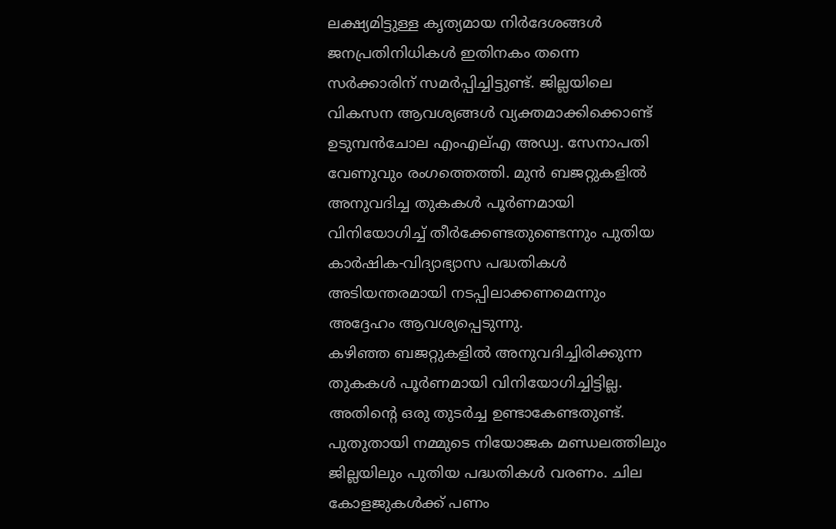ലക്ഷ്യമിട്ടുള്ള കൃത്യമായ നിർദേശങ്ങൾ ജനപ്രതിനിധികൾ ഇതിനകം തന്നെ സർക്കാരിന് സമർപ്പിച്ചിട്ടുണ്ട്. ജില്ലയിലെ വികസന ആവശ്യങ്ങൾ വ്യക്തമാക്കിക്കൊണ്ട് ഉടുമ്പൻചോല എംഎല്എ അഡ്വ. സേനാപതി വേണുവും രംഗത്തെത്തി. മുൻ ബജറ്റുകളിൽ അനുവദിച്ച തുകകൾ പൂർണമായി വിനിയോഗിച്ച് തീർക്കേണ്ടതുണ്ടെന്നും പുതിയ കാർഷിക-വിദ്യാഭ്യാസ പദ്ധതികൾ അടിയന്തരമായി നടപ്പിലാക്കണമെന്നും അദ്ദേഹം ആവശ്യപ്പെടുന്നു.
കഴിഞ്ഞ ബജറ്റുകളിൽ അനുവദിച്ചിരിക്കുന്ന തുകകൾ പൂർണമായി വിനിയോഗിച്ചിട്ടില്ല. അതിന്റെ ഒരു തുടർച്ച ഉണ്ടാകേണ്ടതുണ്ട്. പുതുതായി നമ്മുടെ നിയോജക മണ്ഡലത്തിലും ജില്ലയിലും പുതിയ പദ്ധതികൾ വരണം. ചില കോളജുകൾക്ക് പണം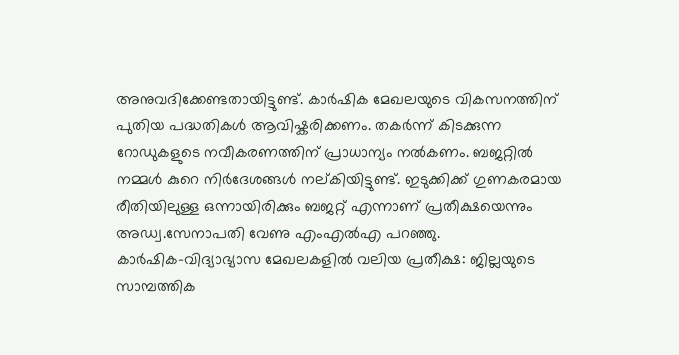അനുവദിക്കേണ്ടതായിട്ടുണ്ട്. കാർഷിക മേഖലയുടെ വികസനത്തിന് പുതിയ പദ്ധതികൾ ആവിഷ്കരിക്കണം. തകർന്ന് കിടക്കുന്ന റോഡുകളുടെ നവീകരണത്തിന് പ്രാധാന്യം നൽകണം. ബജറ്റിൽ നമ്മൾ കുറെ നിർദേശങ്ങൾ നല്കിയിട്ടുണ്ട്. ഇടുക്കിക്ക് ഗുണകരമായ രീതിയിലുള്ള ഒന്നായിരിക്കും ബജറ്റ് എന്നാണ് പ്രതീക്ഷയെന്നും അഡ്വ.സേനാപതി വേണു എംഎൽഎ പറഞ്ഞു.
കാർഷിക-വിദ്യാഭ്യാസ മേഖലകളിൽ വലിയ പ്രതീക്ഷ: ജില്ലയുടെ സാമ്പത്തിക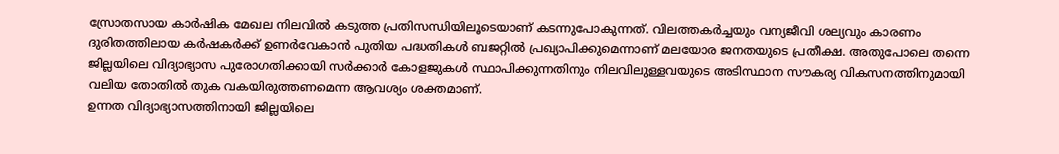സ്രോതസായ കാർഷിക മേഖല നിലവിൽ കടുത്ത പ്രതിസന്ധിയിലൂടെയാണ് കടന്നുപോകുന്നത്. വിലത്തകർച്ചയും വന്യജീവി ശല്യവും കാരണം ദുരിതത്തിലായ കർഷകർക്ക് ഉണർവേകാൻ പുതിയ പദ്ധതികൾ ബജറ്റിൽ പ്രഖ്യാപിക്കുമെന്നാണ് മലയോര ജനതയുടെ പ്രതീക്ഷ. അതുപോലെ തന്നെ ജില്ലയിലെ വിദ്യാഭ്യാസ പുരോഗതിക്കായി സർക്കാർ കോളജുകൾ സ്ഥാപിക്കുന്നതിനും നിലവിലുള്ളവയുടെ അടിസ്ഥാന സൗകര്യ വികസനത്തിനുമായി വലിയ തോതിൽ തുക വകയിരുത്തണമെന്ന ആവശ്യം ശക്തമാണ്.
ഉന്നത വിദ്യാഭ്യാസത്തിനായി ജില്ലയിലെ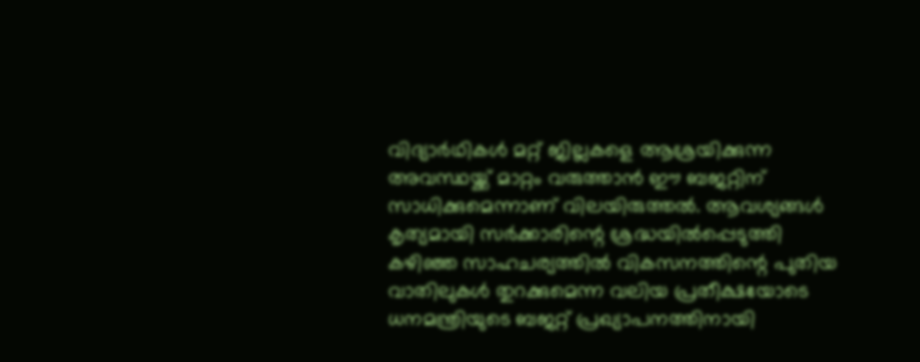വിദ്യാർഥികൾ മറ്റ് ജില്ലകളെ ആശ്രയിക്കുന്ന അവസ്ഥയ്ക്ക് മാറ്റം വരുത്താൻ ഈ ബജറ്റിന് സാധിക്കുമെന്നാണ് വിലയിരുത്തൽ. ആവശ്യങ്ങൾ കൃത്യമായി സർക്കാരിന്റെ ശ്രദ്ധയിൽപ്പെടുത്തി കഴിഞ്ഞ സാഹചര്യത്തിൽ വികസനത്തിന്റെ പുതിയ വാതിലുകൾ തുറക്കുമെന്ന വലിയ പ്രതീക്ഷയോടെ ധനമന്ത്രിയുടെ ബജറ്റ് പ്രഖ്യാപനത്തിനായി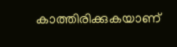കാത്തിരിക്കുകയാണ്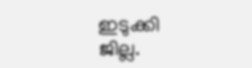ഇടുക്കി ജില്ല.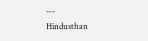---
Hindusthan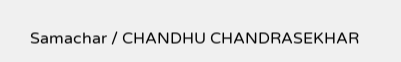Samachar / CHANDHU CHANDRASEKHAR